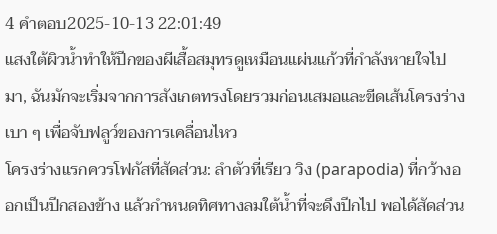4 คำตอบ2025-10-13 22:01:49
แสงใต้ผิวน้ำทำให้ปีกของผีเสื้อสมุทรดูเหมือนแผ่นแก้วที่กำลังหายใจไปมา, ฉันมักจะเริ่มจากการสังเกตทรงโดยรวมก่อนเสมอและขีดเส้นโครงร่างเบา ๆ เพื่อจับฟลูว์ของการเคลื่อนไหว
โครงร่างแรกควรโฟกัสที่สัดส่วน: ลำตัวที่เรียว วิง (parapodia) ที่กว้างออกเป็นปีกสองข้าง แล้วกำหนดทิศทางลมใต้น้ำที่จะดึงปีกไป พอได้สัดส่วน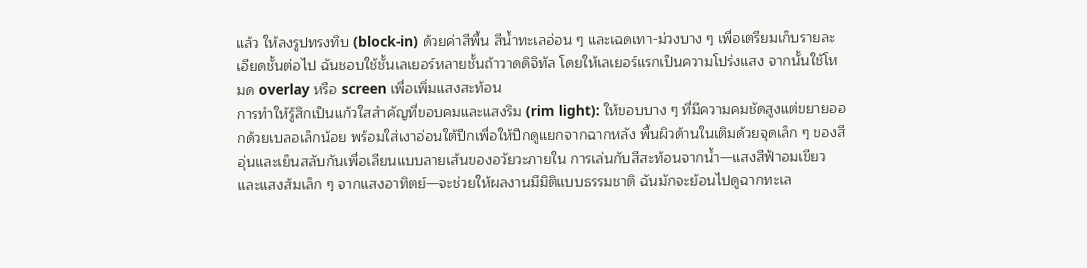แล้ว ให้ลงรูปทรงทึบ (block-in) ด้วยค่าสีพื้น สีน้ำทะเลอ่อน ๆ และเฉดเทา-ม่วงบาง ๆ เพื่อเตรียมเก็บรายละเอียดชั้นต่อไป ฉันชอบใช้ชั้นเลเยอร์หลายชั้นถ้าวาดดิจิทัล โดยให้เลเยอร์แรกเป็นความโปร่งแสง จากนั้นใช้โหมด overlay หรือ screen เพื่อเพิ่มแสงสะท้อน
การทำให้รู้สึกเป็นแก้วใสสำคัญที่ขอบคมและแสงริม (rim light): ให้ขอบบาง ๆ ที่มีความคมชัดสูงแต่ขยายออกด้วยเบลอเล็กน้อย พร้อมใส่เงาอ่อนใต้ปีกเพื่อให้ปีกดูแยกจากฉากหลัง พื้นผิวด้านในเติมด้วยจุดเล็ก ๆ ของสีอุ่นและเย็นสลับกันเพื่อเลียนแบบลายเส้นของอวัยวะภายใน การเล่นกับสีสะท้อนจากน้ำ—แสงสีฟ้าอมเขียวและแสงส้มเล็ก ๆ จากแสงอาทิตย์—จะช่วยให้ผลงานมีมิติแบบธรรมชาติ ฉันมักจะย้อนไปดูฉากทะเล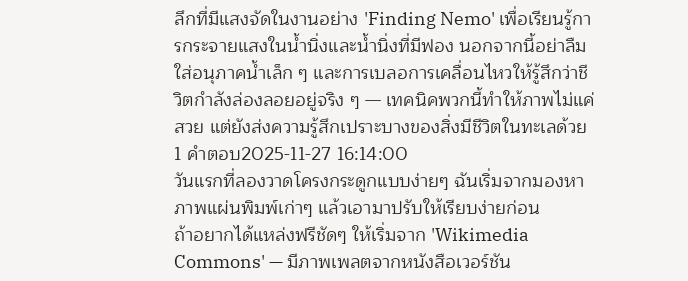ลึกที่มีแสงจัดในงานอย่าง 'Finding Nemo' เพื่อเรียนรู้การกระจายแสงในน้ำนิ่งและน้ำนิ่งที่มีฟอง นอกจากนี้อย่าลืมใส่อนุภาคน้ำเล็ก ๆ และการเบลอการเคลื่อนไหวให้รู้สึกว่าชีวิตกำลังล่องลอยอยู่จริง ๆ — เทคนิคพวกนี้ทำให้ภาพไม่แค่สวย แต่ยังส่งความรู้สึกเปราะบางของสิ่งมีชีวิตในทะเลด้วย
1 คำตอบ2025-11-27 16:14:00
วันแรกที่ลองวาดโครงกระดูกแบบง่ายๆ ฉันเริ่มจากมองหาภาพแผ่นพิมพ์เก่าๆ แล้วเอามาปรับให้เรียบง่ายก่อน
ถ้าอยากได้แหล่งฟรีชัดๆ ให้เริ่มจาก 'Wikimedia Commons' — มีภาพเพลตจากหนังสือเวอร์ชัน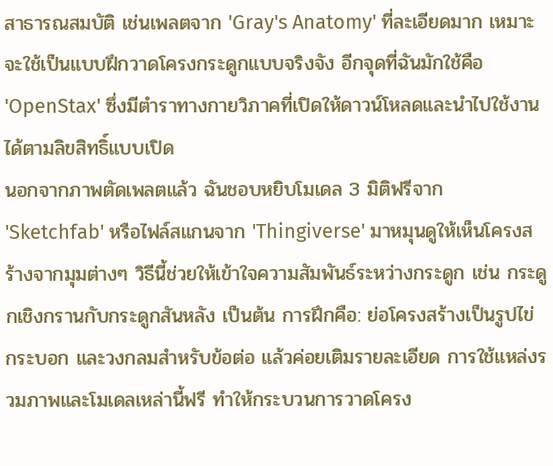สาธารณสมบัติ เช่นเพลตจาก 'Gray's Anatomy' ที่ละเอียดมาก เหมาะจะใช้เป็นแบบฝึกวาดโครงกระดูกแบบจริงจัง อีกจุดที่ฉันมักใช้คือ 'OpenStax' ซึ่งมีตำราทางกายวิภาคที่เปิดให้ดาวน์โหลดและนำไปใช้งานได้ตามลิขสิทธิ์แบบเปิด
นอกจากภาพตัดเพลตแล้ว ฉันชอบหยิบโมเดล 3 มิติฟรีจาก 'Sketchfab' หรือไฟล์สแกนจาก 'Thingiverse' มาหมุนดูให้เห็นโครงสร้างจากมุมต่างๆ วิธีนี้ช่วยให้เข้าใจความสัมพันธ์ระหว่างกระดูก เช่น กระดูกเชิงกรานกับกระดูกสันหลัง เป็นต้น การฝึกคือ: ย่อโครงสร้างเป็นรูปไข่ กระบอก และวงกลมสำหรับข้อต่อ แล้วค่อยเติมรายละเอียด การใช้แหล่งรวมภาพและโมเดลเหล่านี้ฟรี ทำให้กระบวนการวาดโครง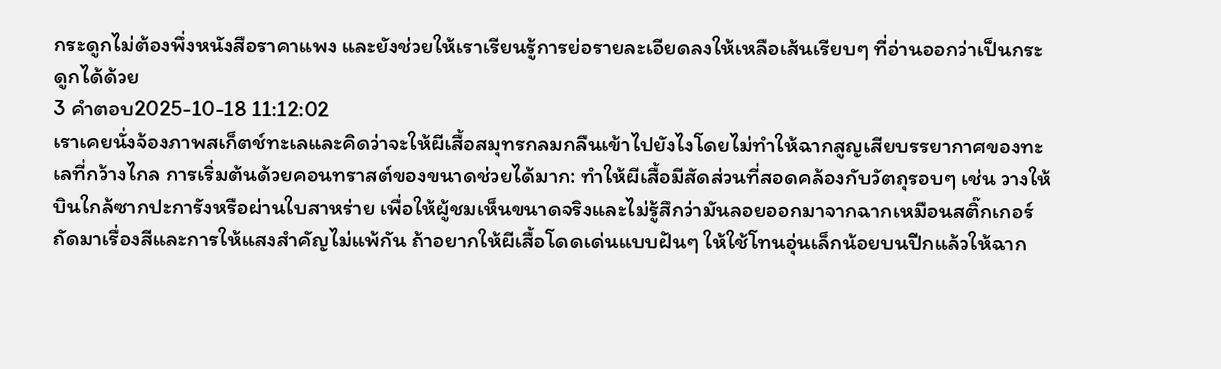กระดูกไม่ต้องพึ่งหนังสือราคาแพง และยังช่วยให้เราเรียนรู้การย่อรายละเอียดลงให้เหลือเส้นเรียบๆ ที่อ่านออกว่าเป็นกระดูกได้ด้วย
3 คำตอบ2025-10-18 11:12:02
เราเคยนั่งจ้องภาพสเก็ตช์ทะเลและคิดว่าจะให้ผีเสื้อสมุทรกลมกลืนเข้าไปยังไงโดยไม่ทำให้ฉากสูญเสียบรรยากาศของทะเลที่กว้างไกล การเริ่มต้นด้วยคอนทราสต์ของขนาดช่วยได้มาก: ทำให้ผีเสื้อมีสัดส่วนที่สอดคล้องกับวัตถุรอบๆ เช่น วางให้บินใกล้ซากปะการังหรือผ่านใบสาหร่าย เพื่อให้ผู้ชมเห็นขนาดจริงและไม่รู้สึกว่ามันลอยออกมาจากฉากเหมือนสติ๊กเกอร์
ถัดมาเรื่องสีและการให้แสงสำคัญไม่แพ้กัน ถ้าอยากให้ผีเสื้อโดดเด่นแบบฝันๆ ให้ใช้โทนอุ่นเล็กน้อยบนปีกแล้วให้ฉาก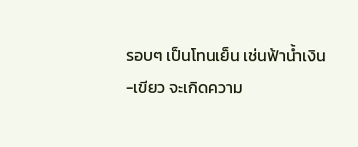รอบๆ เป็นโทนเย็น เช่นฟ้าน้ำเงิน-เขียว จะเกิดความ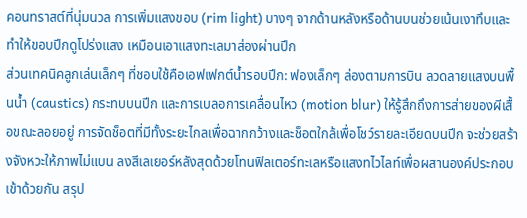คอนทราสต์ที่นุ่มนวล การเพิ่มแสงขอบ (rim light) บางๆ จากด้านหลังหรือด้านบนช่วยเน้นเงาทึบและทำให้ขอบปีกดูโปร่งแสง เหมือนเอาแสงทะเลมาส่องผ่านปีก
ส่วนเทคนิคลูกเล่นเล็กๆ ที่ชอบใช้คือเอฟเฟกต์น้ำรอบปีก: ฟองเล็กๆ ล่องตามการบิน ลวดลายแสงบนพื้นน้ำ (caustics) กระทบบนปีก และการเบลอการเคลื่อนไหว (motion blur) ให้รู้สึกถึงการส่ายของผีเสื้อขณะลอยอยู่ การจัดช็อตที่มีทั้งระยะไกลเพื่อฉากกว้างและช็อตใกล้เพื่อโชว์รายละเอียดบนปีก จะช่วยสร้างจังหวะให้ภาพไม่แบน ลงสีเลเยอร์หลังสุดด้วยโทนฟิลเตอร์ทะเลหรือแสงทไวไลท์เพื่อผสานองค์ประกอบเข้าด้วยกัน สรุป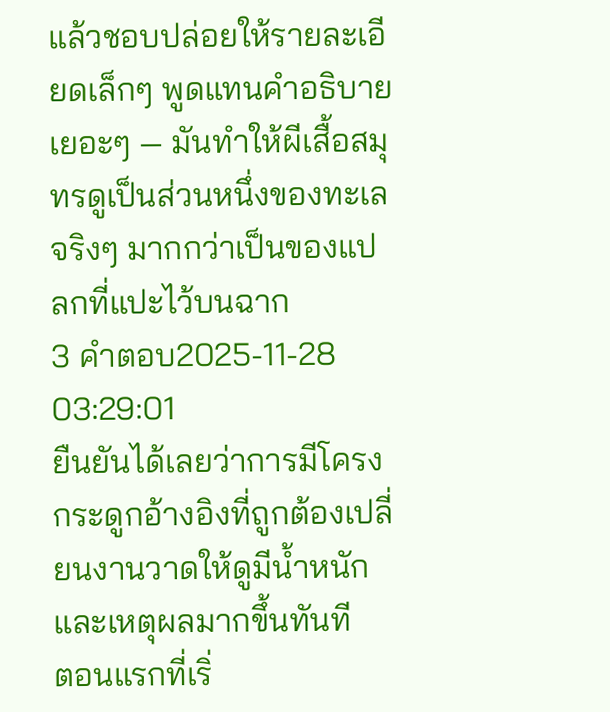แล้วชอบปล่อยให้รายละเอียดเล็กๆ พูดแทนคำอธิบายเยอะๆ — มันทำให้ผีเสื้อสมุทรดูเป็นส่วนหนึ่งของทะเลจริงๆ มากกว่าเป็นของแปลกที่แปะไว้บนฉาก
3 คำตอบ2025-11-28 03:29:01
ยืนยันได้เลยว่าการมีโครงกระดูกอ้างอิงที่ถูกต้องเปลี่ยนงานวาดให้ดูมีน้ำหนักและเหตุผลมากขึ้นทันที
ตอนแรกที่เริ่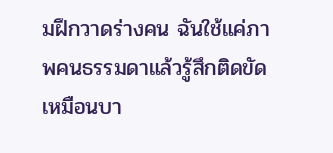มฝึกวาดร่างคน ฉันใช้แค่ภาพคนธรรมดาแล้วรู้สึกติดขัดเหมือนบา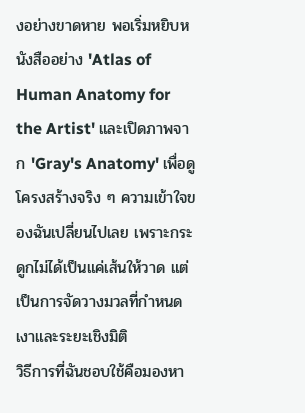งอย่างขาดหาย พอเริ่มหยิบหนังสืออย่าง 'Atlas of Human Anatomy for the Artist' และเปิดภาพจาก 'Gray's Anatomy' เพื่อดูโครงสร้างจริง ๆ ความเข้าใจของฉันเปลี่ยนไปเลย เพราะกระดูกไม่ได้เป็นแค่เส้นให้วาด แต่เป็นการจัดวางมวลที่กำหนดเงาและระยะเชิงมิติ
วิธีการที่ฉันชอบใช้คือมองหา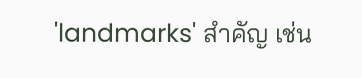'landmarks' สำคัญ เช่น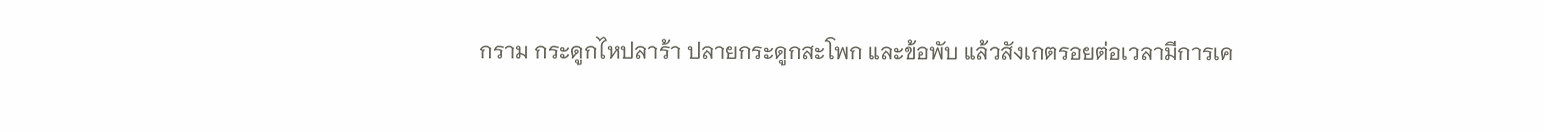กราม กระดูกไหปลาร้า ปลายกระดูกสะโพก และข้อพับ แล้วสังเกตรอยต่อเวลามีการเค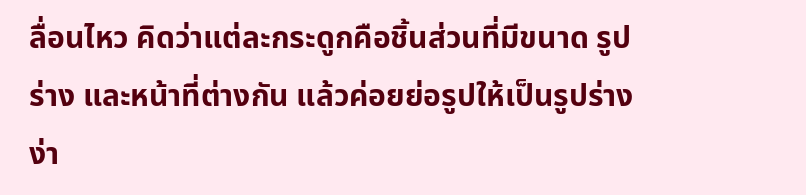ลื่อนไหว คิดว่าแต่ละกระดูกคือชิ้นส่วนที่มีขนาด รูปร่าง และหน้าที่ต่างกัน แล้วค่อยย่อรูปให้เป็นรูปร่างง่า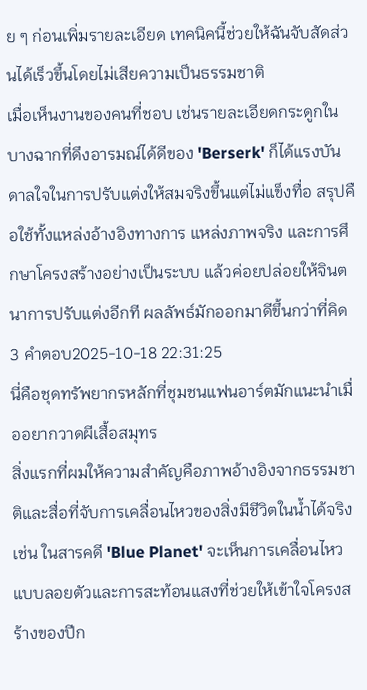ย ๆ ก่อนเพิ่มรายละเอียด เทคนิคนี้ช่วยให้ฉันจับสัดส่วนได้เร็วขึ้นโดยไม่เสียความเป็นธรรมชาติ
เมื่อเห็นงานของคนที่ชอบ เช่นรายละเอียดกระดูกในบางฉากที่ดึงอารมณ์ได้ดีของ 'Berserk' ก็ได้แรงบันดาลใจในการปรับแต่งให้สมจริงขึ้นแต่ไม่แข็งทื่อ สรุปคือใช้ทั้งแหล่งอ้างอิงทางการ แหล่งภาพจริง และการศึกษาโครงสร้างอย่างเป็นระบบ แล้วค่อยปล่อยให้จินตนาการปรับแต่งอีกที ผลลัพธ์มักออกมาดีขึ้นกว่าที่คิด
3 คำตอบ2025-10-18 22:31:25
นี่คือชุดทรัพยากรหลักที่ชุมชนแฟนอาร์ตมักแนะนำเมื่ออยากวาดผีเสื้อสมุทร
สิ่งแรกที่ผมให้ความสำคัญคือภาพอ้างอิงจากธรรมชาติและสื่อที่จับการเคลื่อนไหวของสิ่งมีชีวิตในน้ำได้จริง เช่น ในสารคดี 'Blue Planet' จะเห็นการเคลื่อนไหวแบบลอยตัวและการสะท้อนแสงที่ช่วยให้เข้าใจโครงสร้างของปีก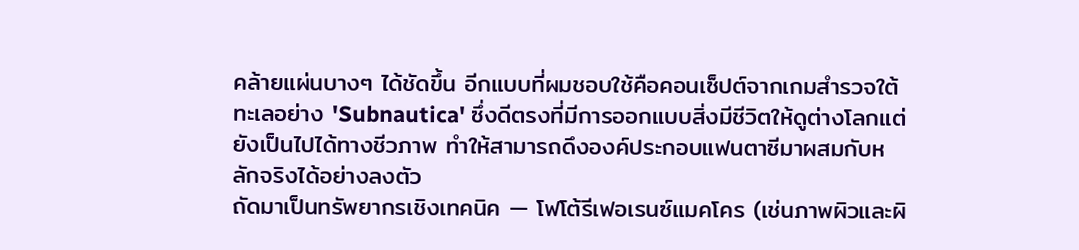คล้ายแผ่นบางๆ ได้ชัดขึ้น อีกแบบที่ผมชอบใช้คือคอนเซ็ปต์จากเกมสำรวจใต้ทะเลอย่าง 'Subnautica' ซึ่งดีตรงที่มีการออกแบบสิ่งมีชีวิตให้ดูต่างโลกแต่ยังเป็นไปได้ทางชีวภาพ ทำให้สามารถดึงองค์ประกอบแฟนตาซีมาผสมกับหลักจริงได้อย่างลงตัว
ถัดมาเป็นทรัพยากรเชิงเทคนิค — โฟโต้รีเฟอเรนซ์แมคโคร (เช่นภาพผิวและผิ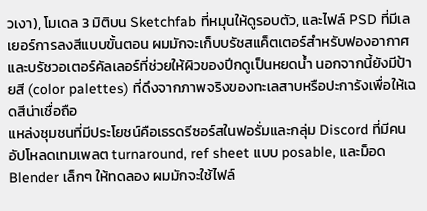วเงา), โมเดล 3 มิติบน Sketchfab ที่หมุนให้ดูรอบตัว, และไฟล์ PSD ที่มีเลเยอร์การลงสีแบบขั้นตอน ผมมักจะเก็บบรัชสแค็ตเตอร์สำหรับฟองอากาศและบรัชวอเตอร์คัลเลอร์ที่ช่วยให้ผิวของปีกดูเป็นหยดน้ำ นอกจากนี้ยังมีป้ายสี (color palettes) ที่ดึงจากภาพจริงของทะเลสาบหรือปะการังเพื่อให้เฉดสีน่าเชื่อถือ
แหล่งชุมชนที่มีประโยชน์คือเธรดรีซอร์สในฟอรั่มและกลุ่ม Discord ที่มีคนอัปโหลดเทมเพลต turnaround, ref sheet แบบ posable, และม็อด Blender เล็กๆ ให้ทดลอง ผมมักจะใช้ไฟล์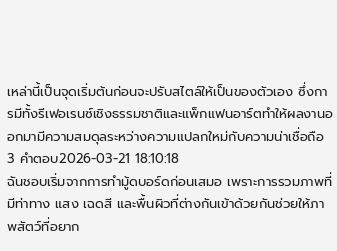เหล่านี้เป็นจุดเริ่มต้นก่อนจะปรับสไตล์ให้เป็นของตัวเอง ซึ่งการมีทั้งรีเฟอเรนซ์เชิงธรรมชาติและแพ็กแฟนอาร์ตทำให้ผลงานออกมามีความสมดุลระหว่างความแปลกใหม่กับความน่าเชื่อถือ
3 คำตอบ2026-03-21 18:10:18
ฉันชอบเริ่มจากการทำมู้ดบอร์ดก่อนเสมอ เพราะการรวมภาพที่มีท่าทาง แสง เฉดสี และพื้นผิวที่ต่างกันเข้าด้วยกันช่วยให้ภาพสัตว์ที่อยาก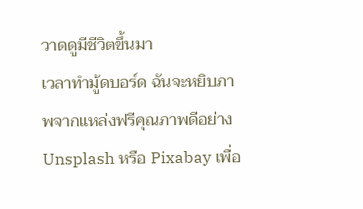วาดดูมีชีวิตขึ้นมา
เวลาทำมู้ดบอร์ด ฉันจะหยิบภาพจากแหล่งฟรีคุณภาพดีอย่าง Unsplash หรือ Pixabay เพื่อ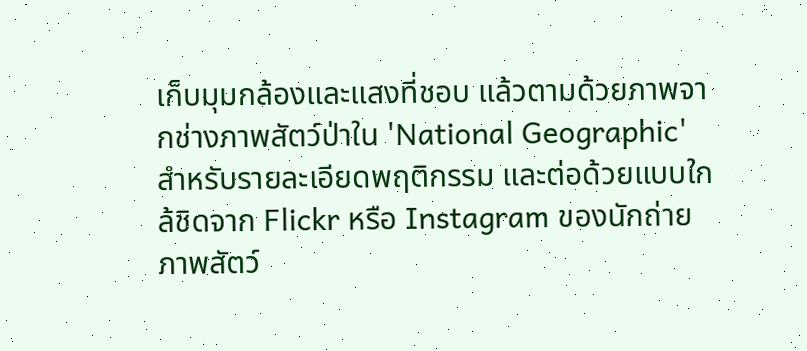เก็บมุมกล้องและแสงที่ชอบ แล้วตามด้วยภาพจากช่างภาพสัตว์ป่าใน 'National Geographic' สำหรับรายละเอียดพฤติกรรม และต่อด้วยแบบใกล้ชิดจาก Flickr หรือ Instagram ของนักถ่ายภาพสัตว์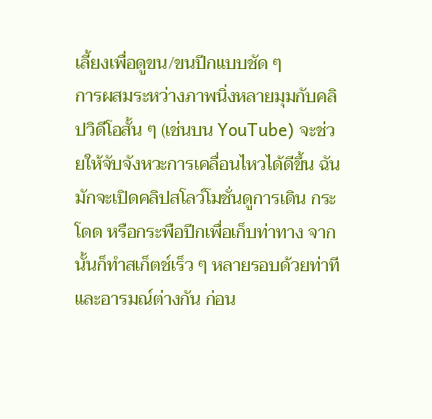เลี้ยงเพื่อดูขน/ขนปีกแบบชัด ๆ
การผสมระหว่างภาพนิ่งหลายมุมกับคลิปวิดีโอสั้น ๆ (เช่นบน YouTube) จะช่วยให้จับจังหวะการเคลื่อนไหวได้ดีขึ้น ฉันมักจะเปิดคลิปสโลว์โมชั่นดูการเดิน กระโดด หรือกระพือปีกเพื่อเก็บท่าทาง จากนั้นก็ทำสเก็ตช์เร็ว ๆ หลายรอบด้วยท่าทีและอารมณ์ต่างกัน ก่อน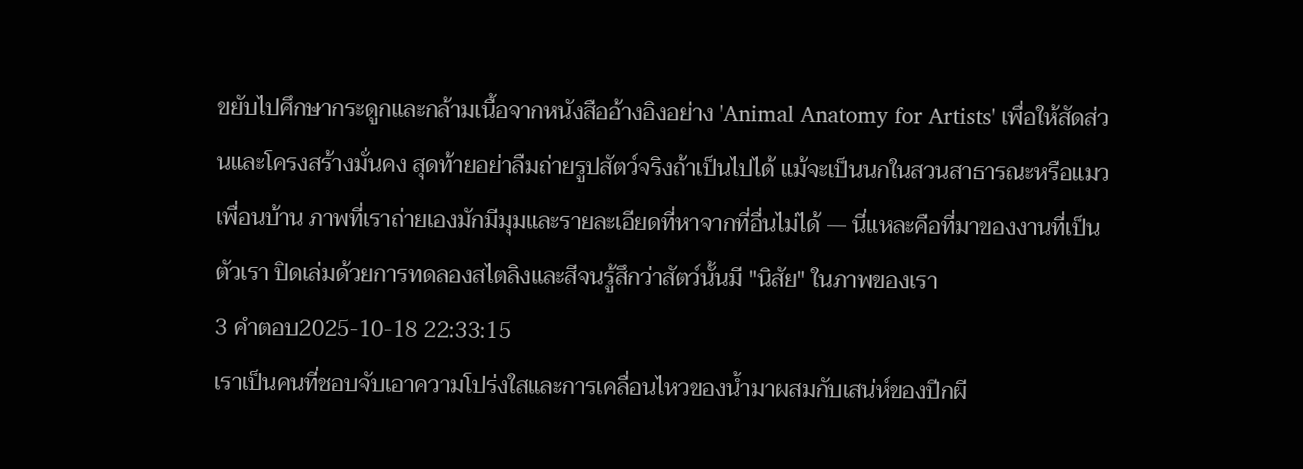ขยับไปศึกษากระดูกและกล้ามเนื้อจากหนังสืออ้างอิงอย่าง 'Animal Anatomy for Artists' เพื่อให้สัดส่วนและโครงสร้างมั่นคง สุดท้ายอย่าลืมถ่ายรูปสัตว์จริงถ้าเป็นไปได้ แม้จะเป็นนกในสวนสาธารณะหรือแมวเพื่อนบ้าน ภาพที่เราถ่ายเองมักมีมุมและรายละเอียดที่หาจากที่อื่นไม่ได้ — นี่แหละคือที่มาของงานที่เป็นตัวเรา ปิดเล่มด้วยการทดลองสไตลิงและสีจนรู้สึกว่าสัตว์นั้นมี "นิสัย" ในภาพของเรา
3 คำตอบ2025-10-18 22:33:15
เราเป็นคนที่ชอบจับเอาความโปร่งใสและการเคลื่อนไหวของน้ำมาผสมกับเสน่ห์ของปีกผี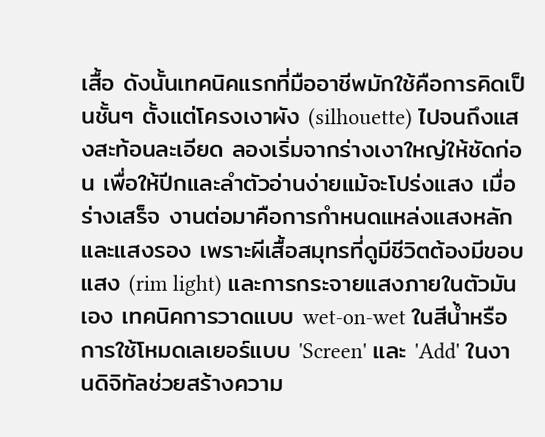เสื้อ ดังนั้นเทคนิคแรกที่มืออาชีพมักใช้คือการคิดเป็นชั้นๆ ตั้งแต่โครงเงาผัง (silhouette) ไปจนถึงแสงสะท้อนละเอียด ลองเริ่มจากร่างเงาใหญ่ให้ชัดก่อน เพื่อให้ปีกและลำตัวอ่านง่ายแม้จะโปร่งแสง เมื่อร่างเสร็จ งานต่อมาคือการกำหนดแหล่งแสงหลักและแสงรอง เพราะผีเสื้อสมุทรที่ดูมีชีวิตต้องมีขอบแสง (rim light) และการกระจายแสงภายในตัวมันเอง เทคนิคการวาดแบบ wet-on-wet ในสีน้ำหรือการใช้โหมดเลเยอร์แบบ 'Screen' และ 'Add' ในงานดิจิทัลช่วยสร้างความ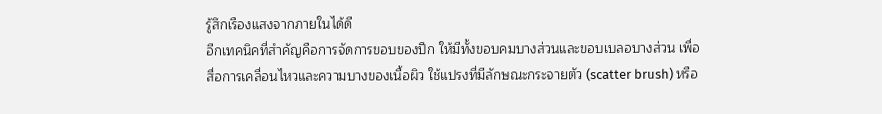รู้สึกเรืองแสงจากภายในได้ดี
อีกเทคนิคที่สำคัญคือการจัดการขอบของปีก ให้มีทั้งขอบคมบางส่วนและขอบเบลอบางส่วน เพื่อสื่อการเคลื่อนไหวและความบางของเนื้อผิว ใช้แปรงที่มีลักษณะกระจายตัว (scatter brush) หรือ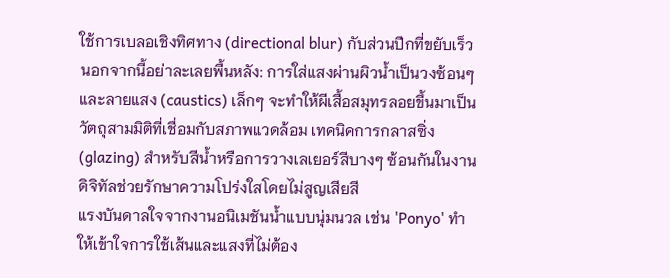ใช้การเบลอเชิงทิศทาง (directional blur) กับส่วนปีกที่ขยับเร็ว นอกจากนี้อย่าละเลยพื้นหลัง: การใส่แสงผ่านผิวน้ำเป็นวงซ้อนๆ และลายแสง (caustics) เล็กๆ จะทำให้ผีเสื้อสมุทรลอยขึ้นมาเป็นวัตถุสามมิติที่เชื่อมกับสภาพแวดล้อม เทคนิคการกลาสซิ่ง (glazing) สำหรับสีน้ำหรือการวางเลเยอร์สีบางๆ ซ้อนกันในงานดิจิทัลช่วยรักษาความโปร่งใสโดยไม่สูญเสียสี
แรงบันดาลใจจากงานอนิเมชันน้ำแบบนุ่มนวล เช่น 'Ponyo' ทำให้เข้าใจการใช้เส้นและแสงที่ไม่ต้อง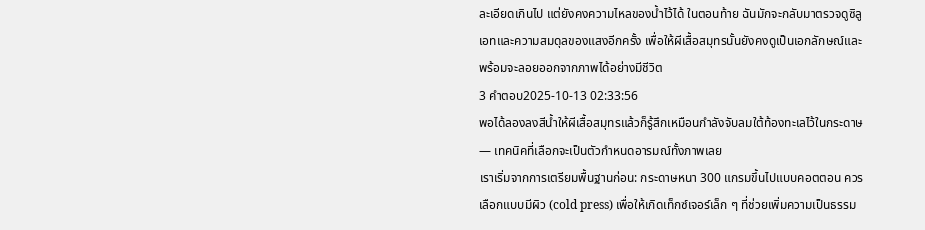ละเอียดเกินไป แต่ยังคงความไหลของน้ำไว้ได้ ในตอนท้าย ฉันมักจะกลับมาตรวจดูซิลูเอทและความสมดุลของแสงอีกครั้ง เพื่อให้ผีเสื้อสมุทรนั้นยังคงดูเป็นเอกลักษณ์และพร้อมจะลอยออกจากภาพได้อย่างมีชีวิต
3 คำตอบ2025-10-13 02:33:56
พอได้ลองลงสีน้ำให้ผีเสื้อสมุทรแล้วก็รู้สึกเหมือนกำลังจับลมใต้ท้องทะเลไว้ในกระดาษ — เทคนิคที่เลือกจะเป็นตัวกำหนดอารมณ์ทั้งภาพเลย
เราเริ่มจากการเตรียมพื้นฐานก่อน: กระดาษหนา 300 แกรมขึ้นไปแบบคอตตอน ควรเลือกแบบมีผิว (cold press) เพื่อให้เกิดเท็กซ์เจอร์เล็ก ๆ ที่ช่วยเพิ่มความเป็นธรรม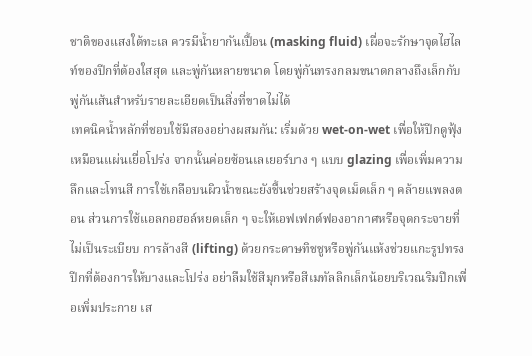ชาติของแสงใต้ทะเล ควรมีน้ำยากันเปื้อน (masking fluid) เผื่อจะรักษาจุดไฮไลท์ของปีกที่ต้องใสสุด และพู่กันหลายขนาด โดยพู่กันทรงกลมขนาดกลางถึงเล็กกับพู่กันเส้นสำหรับรายละเอียดเป็นสิ่งที่ขาดไม่ได้
เทคนิคน้ำหลักที่ชอบใช้มีสองอย่างผสมกัน: เริ่มด้วย wet-on-wet เพื่อให้ปีกดูฟุ้งเหมือนแผ่นเยื่อโปร่ง จากนั้นค่อยซ้อนเลเยอร์บาง ๆ แบบ glazing เพื่อเพิ่มความลึกและโทนสี การใช้เกลือบนผิวน้ำขณะยังชื้นช่วยสร้างจุดเม็ดเล็ก ๆ คล้ายแพลงตอน ส่วนการใช้แอลกอฮอล์หยดเล็ก ๆ จะให้เอฟเฟกต์ฟองอากาศหรือจุดกระจายที่ไม่เป็นระเบียบ การล้างสี (lifting) ด้วยกระดาษทิชชูหรือพู่กันแห้งช่วยแกะรูปทรงปีกที่ต้องการให้บางและโปร่ง อย่าลืมใช้สีมุกหรือสีเมทัลลิกเล็กน้อยบริเวณริมปีกเพื่อเพิ่มประกาย เส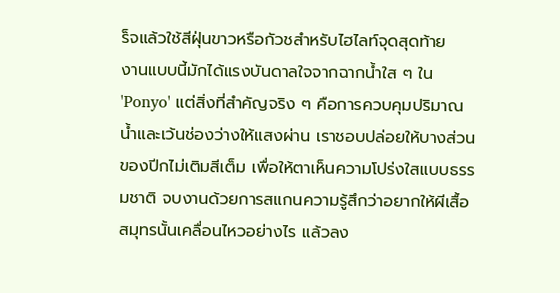ร็จแล้วใช้สีฝุ่นขาวหรือกัวชสำหรับไฮไลท์จุดสุดท้าย
งานแบบนี้มักได้แรงบันดาลใจจากฉากน้ำใส ๆ ใน 'Ponyo' แต่สิ่งที่สำคัญจริง ๆ คือการควบคุมปริมาณน้ำและเว้นช่องว่างให้แสงผ่าน เราชอบปล่อยให้บางส่วนของปีกไม่เติมสีเต็ม เพื่อให้ตาเห็นความโปร่งใสแบบธรรมชาติ จบงานด้วยการสแกนความรู้สึกว่าอยากให้ผีเสื้อสมุทรนั้นเคลื่อนไหวอย่างไร แล้วลง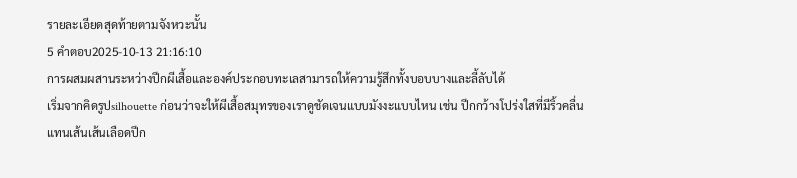รายละเอียดสุดท้ายตามจังหวะนั้น
5 คำตอบ2025-10-13 21:16:10
การผสมผสานระหว่างปีกผีเสื้อและองค์ประกอบทะเลสามารถให้ความรู้สึกทั้งบอบบางและลี้ลับได้
เริ่มจากคิดรูปsilhouette ก่อนว่าจะให้ผีเสื้อสมุทรของเราดูชัดเจนแบบมังงะแบบไหน เช่น ปีกกว้างโปร่งใสที่มีริ้วคลื่นแทนเส้นเส้นเลือดปีก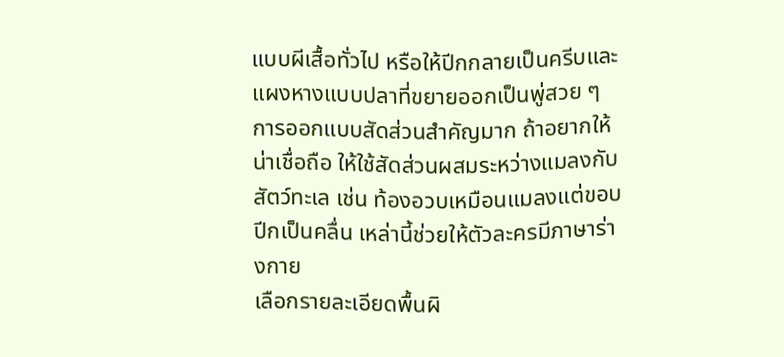แบบผีเสื้อทั่วไป หรือให้ปีกกลายเป็นครีบและแผงหางแบบปลาที่ขยายออกเป็นพู่สวย ๆ การออกแบบสัดส่วนสำคัญมาก ถ้าอยากให้น่าเชื่อถือ ให้ใช้สัดส่วนผสมระหว่างแมลงกับสัตว์ทะเล เช่น ท้องอวบเหมือนแมลงแต่ขอบปีกเป็นคลื่น เหล่านี้ช่วยให้ตัวละครมีภาษาร่างกาย
เลือกรายละเอียดพื้นผิ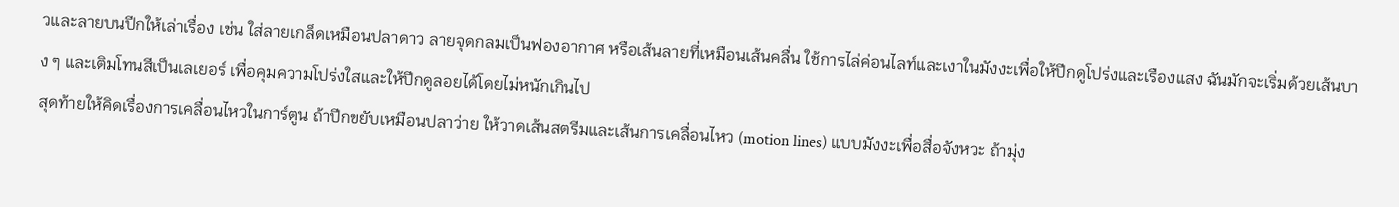วและลายบนปีกให้เล่าเรื่อง เช่น ใส่ลายเกล็ดเหมือนปลาดาว ลายจุดกลมเป็นฟองอากาศ หรือเส้นลายที่เหมือนเส้นคลื่น ใช้การไล่ค่อนไลท์และเงาในมังงะเพื่อให้ปีกดูโปร่งและเรืองแสง ฉันมักจะเริ่มด้วยเส้นบาง ๆ และเติมโทนสีเป็นเลเยอร์ เพื่อคุมความโปร่งใสและให้ปีกดูลอยได้โดยไม่หนักเกินไป
สุดท้ายให้คิดเรื่องการเคลื่อนไหวในการ์ตูน ถ้าปีกขยับเหมือนปลาว่าย ให้วาดเส้นสตรีมและเส้นการเคลื่อนไหว (motion lines) แบบมังงะเพื่อสื่อจังหวะ ถ้ามุ่ง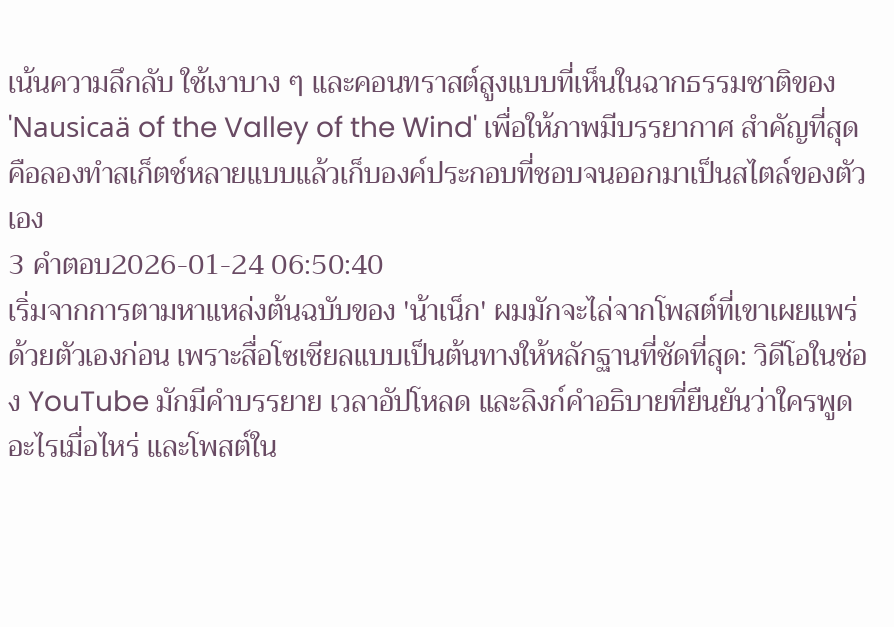เน้นความลึกลับ ใช้เงาบาง ๆ และคอนทราสต์สูงแบบที่เห็นในฉากธรรมชาติของ 'Nausicaä of the Valley of the Wind' เพื่อให้ภาพมีบรรยากาศ สำคัญที่สุดคือลองทำสเก็ตช์หลายแบบแล้วเก็บองค์ประกอบที่ชอบจนออกมาเป็นสไตล์ของตัวเอง
3 คำตอบ2026-01-24 06:50:40
เริ่มจากการตามหาแหล่งต้นฉบับของ 'น้าเน็ก' ผมมักจะไล่จากโพสต์ที่เขาเผยแพร่ด้วยตัวเองก่อน เพราะสื่อโซเชียลแบบเป็นต้นทางให้หลักฐานที่ชัดที่สุด: วิดีโอในช่อง YouTube มักมีคำบรรยาย เวลาอัปโหลด และลิงก์คำอธิบายที่ยืนยันว่าใครพูดอะไรเมื่อไหร่ และโพสต์ใน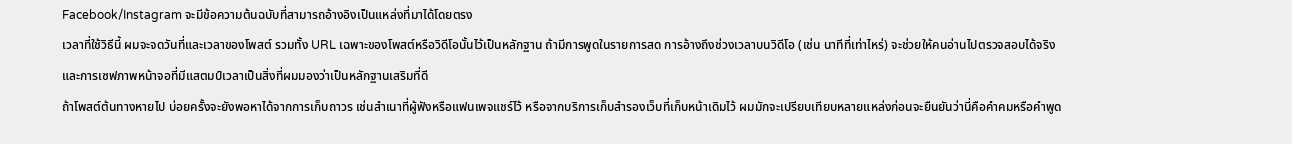Facebook/Instagram จะมีข้อความต้นฉบับที่สามารถอ้างอิงเป็นแหล่งที่มาได้โดยตรง
เวลาที่ใช้วิธีนี้ ผมจะจดวันที่และเวลาของโพสต์ รวมทั้ง URL เฉพาะของโพสต์หรือวิดีโอนั้นไว้เป็นหลักฐาน ถ้ามีการพูดในรายการสด การอ้างถึงช่วงเวลาบนวิดีโอ (เช่น นาทีที่เท่าไหร่) จะช่วยให้คนอ่านไปตรวจสอบได้จริง และการเซฟภาพหน้าจอที่มีแสตมป์เวลาเป็นสิ่งที่ผมมองว่าเป็นหลักฐานเสริมที่ดี
ถ้าโพสต์ต้นทางหายไป บ่อยครั้งจะยังพอหาได้จากการเก็บถาวร เช่นสำเนาที่ผู้ฟังหรือแฟนเพจแชร์ไว้ หรือจากบริการเก็บสำรองเว็บที่เก็บหน้าเดิมไว้ ผมมักจะเปรียบเทียบหลายแหล่งก่อนจะยืนยันว่านี่คือคำคมหรือคำพูด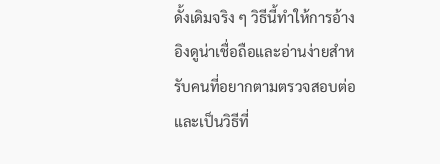ดั้งเดิมจริง ๆ วิธีนี้ทำให้การอ้างอิงดูน่าเชื่อถือและอ่านง่ายสำหรับคนที่อยากตามตรวจสอบต่อ และเป็นวิธีที่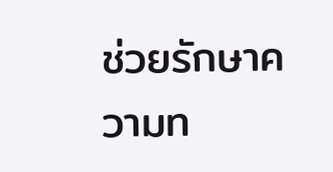ช่วยรักษาความท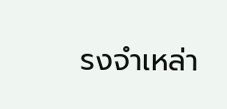รงจำเหล่า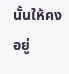นั้นให้คงอยู่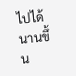ไปได้นานขึ้น